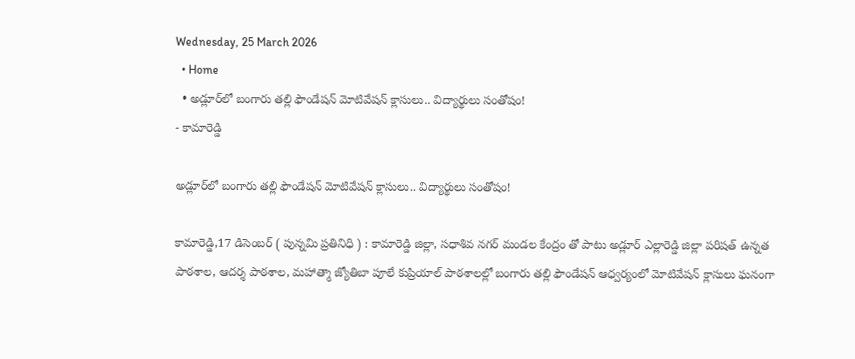Wednesday, 25 March 2026
  • Home
  • అడ్లూర్‌లో బంగారు తల్లి ఫౌండేషన్ మోటివేషన్ క్లాసులు.. విద్యార్థులు సంతోషం!
- కామారెడ్డి

అడ్లూర్‌లో బంగారు తల్లి ఫౌండేషన్ మోటివేషన్ క్లాసులు.. విద్యార్థులు సంతోషం!

కామారెడ్డి,17 డిసెంబర్ ( పున్నమి ప్రతినిధి ) : కామారెడ్డి జిల్లా, సధాశివ నగర్ మండల కేంద్రం తో పాటు అడ్లూర్ ఎల్లారెడ్డి జిల్లా పరిషత్ ఉన్నత పాఠశాల, ఆదర్శ పాఠశాల, మహాత్మా జ్యోతిబా పూలే కుప్రియాల్ పాఠశాలల్లో బంగారు తల్లి ఫౌండేషన్ ఆధ్వర్యంలో మోటివేషన్ క్లాసులు ఘనంగా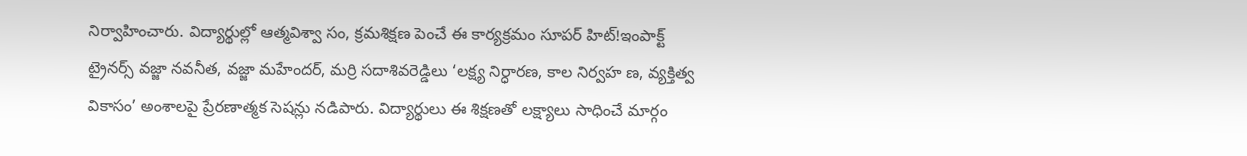నిర్వాహించారు. విద్యార్థుల్లో ఆత్మవిశ్వా సం, క్రమశిక్షణ పెంచే ఈ కార్యక్రమం సూపర్ హిట్!ఇంపాక్ట్ ట్రైనర్స్ వజ్జా నవనీత, వజ్జా మహేందర్, మర్రి సదాశివరెడ్డిలు ‘లక్ష్య నిర్ధారణ, కాల నిర్వహ ణ, వ్యక్తిత్వ వికాసం’ అంశాలపై ప్రేరణాత్మక సెషన్లు నడిపారు. విద్యార్థులు ఈ శిక్షణతో లక్ష్యాలు సాధించే మార్గం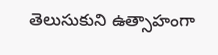తెలుసుకుని ఉత్సాహంగా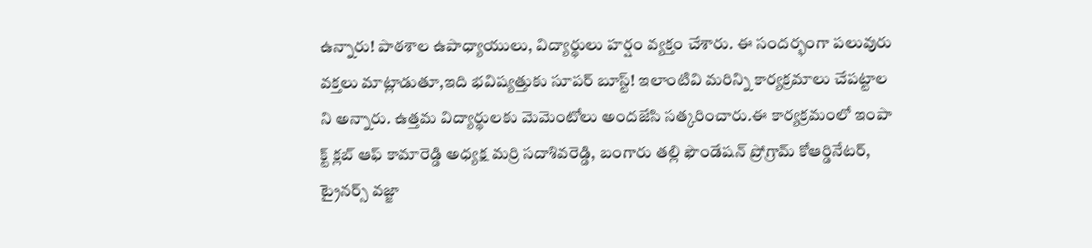ఉన్నారు! పాఠశాల ఉపాధ్యాయులు, విద్యార్థులు హర్షం వ్యక్తం చేశారు. ఈ సందర్భంగా పలువురు వక్తలు మాట్లాడుతూ,ఇది భవిష్యత్తుకు సూపర్ బూస్ట్! ఇలాంటివి మరిన్ని కార్యక్రమాలు చేపట్టాల ని అన్నారు. ఉత్తమ విద్యార్థులకు మెమెంటోలు అందజేసి సత్కరించారు.ఈ కార్యక్రమంలో ఇంపా క్ట్ క్లబ్ ఆఫ్ కామారెడ్డి అధ్యక్ష మర్రి సదాశివరెడ్డి, బంగారు తల్లి ఫౌండేషన్ ప్రోగ్రామ్ కోఆర్డినేటర్, ట్రైనర్స్ వజ్జా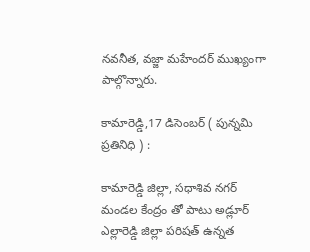నవనీత, వజ్జా మహేందర్ ముఖ్యంగా పాల్గొన్నారు.

కామారెడ్డి,17 డిసెంబర్ ( పున్నమి ప్రతినిధి ) :

కామారెడ్డి జిల్లా, సధాశివ నగర్ మండల కేంద్రం తో పాటు అడ్లూర్ ఎల్లారెడ్డి జిల్లా పరిషత్ ఉన్నత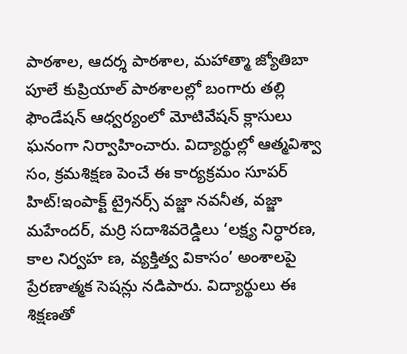పాఠశాల, ఆదర్శ పాఠశాల, మహాత్మా జ్యోతిబా పూలే కుప్రియాల్ పాఠశాలల్లో బంగారు తల్లి ఫౌండేషన్ ఆధ్వర్యంలో మోటివేషన్ క్లాసులు ఘనంగా నిర్వాహించారు. విద్యార్థుల్లో ఆత్మవిశ్వా సం, క్రమశిక్షణ పెంచే ఈ కార్యక్రమం సూపర్ హిట్!ఇంపాక్ట్ ట్రైనర్స్ వజ్జా నవనీత, వజ్జా మహేందర్, మర్రి సదాశివరెడ్డిలు ‘లక్ష్య నిర్ధారణ, కాల నిర్వహ ణ, వ్యక్తిత్వ వికాసం’ అంశాలపై ప్రేరణాత్మక సెషన్లు నడిపారు. విద్యార్థులు ఈ శిక్షణతో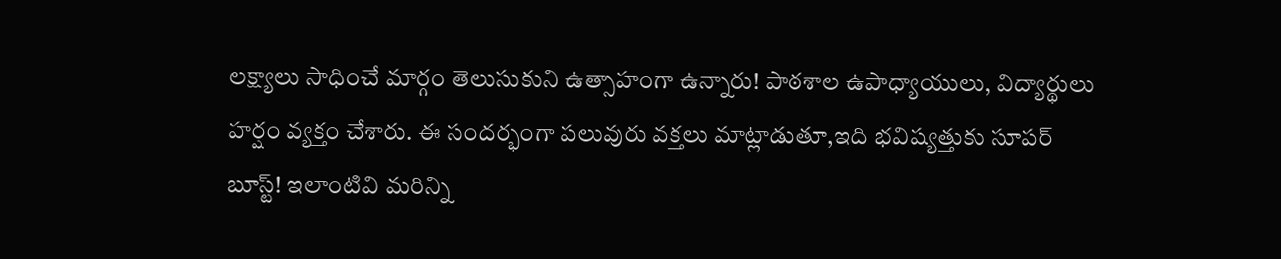లక్ష్యాలు సాధించే మార్గం తెలుసుకుని ఉత్సాహంగా ఉన్నారు! పాఠశాల ఉపాధ్యాయులు, విద్యార్థులు హర్షం వ్యక్తం చేశారు. ఈ సందర్భంగా పలువురు వక్తలు మాట్లాడుతూ,ఇది భవిష్యత్తుకు సూపర్ బూస్ట్! ఇలాంటివి మరిన్ని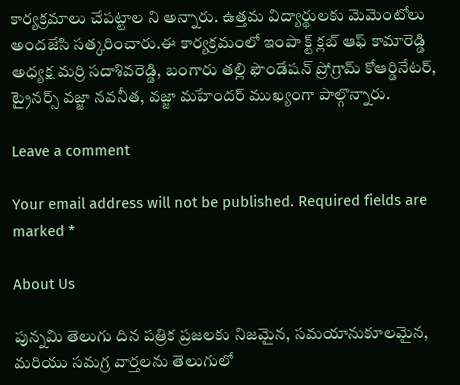కార్యక్రమాలు చేపట్టాల ని అన్నారు. ఉత్తమ విద్యార్థులకు మెమెంటోలు అందజేసి సత్కరించారు.ఈ కార్యక్రమంలో ఇంపా క్ట్ క్లబ్ ఆఫ్ కామారెడ్డి అధ్యక్ష మర్రి సదాశివరెడ్డి, బంగారు తల్లి ఫౌండేషన్ ప్రోగ్రామ్ కోఆర్డినేటర్, ట్రైనర్స్ వజ్జా నవనీత, వజ్జా మహేందర్ ముఖ్యంగా పాల్గొన్నారు.

Leave a comment

Your email address will not be published. Required fields are marked *

About Us

పున్నమి తెలుగు దిన పత్రిక ప్రజలకు నిజమైన, సమయానుకూలమైన, మరియు సమగ్ర వార్తలను తెలుగులో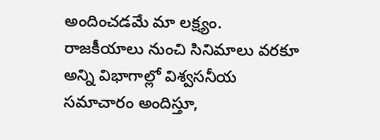అందించడమే మా లక్ష్యం.
రాజకీయాలు నుంచి సినిమాలు వరకూ అన్ని విభాగాల్లో విశ్వసనీయ సమాచారం అందిస్తూ,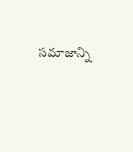సమాజాన్ని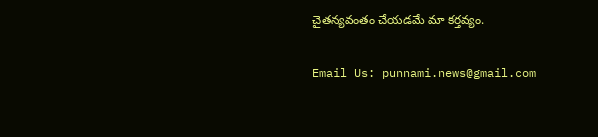చైతన్యవంతం చేయడమే మా కర్తవ్యం.

Email Us: punnami.news@gmail.com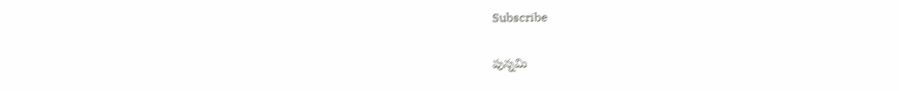Subscribe

పున్నమి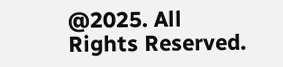@2025. All Rights Reserved.